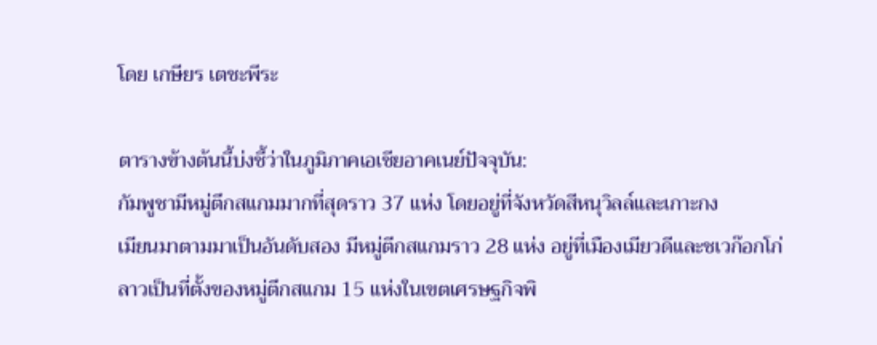โดย เกษียร เตชะพีระ

ตารางข้างต้นนี้บ่งชี้ว่าในภูมิภาคเอเชียอาคเนย์ปัจจุบัน:
กัมพูชามีหมู่ตึกสแกมมากที่สุดราว 37 แห่ง โดยอยู่ที่จังหวัดสีหนุวิลล์และเกาะกง
เมียนมาตามมาเป็นอันดับสอง มีหมู่ตีกสแกมราว 28 แห่ง อยู่ที่เมืองเมียวดีและชเวก๊อกโก่
ลาวเป็นที่ตั้งของหมู่ตึกสแกม 15 แห่งในเขตเศรษฐกิจพิ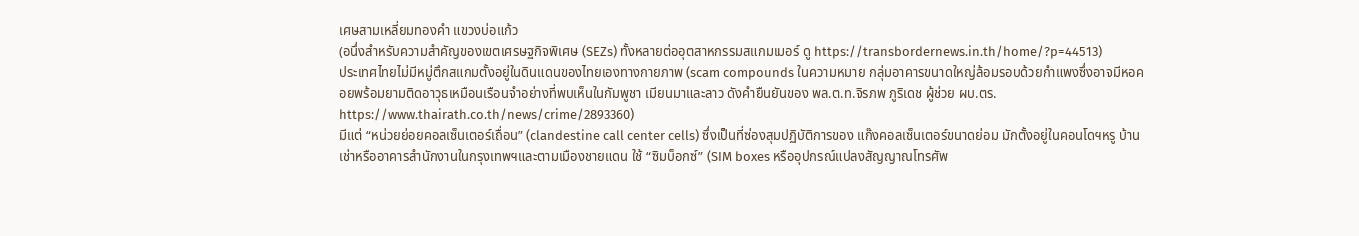เศษสามเหลี่ยมทองคำ แขวงบ่อแก้ว
(อนึ่งสำหรับความสำคัญของเขตเศรษฐกิจพิเศษ (SEZs) ทั้งหลายต่ออุตสาหกรรมสแกมเมอร์ ดู https://transbordernews.in.th/home/?p=44513)
ประเทศไทยไม่มีหมู่ตึกสแกมตั้งอยู่ในดินแดนของไทยเองทางกายภาพ (scam compounds ในความหมาย กลุ่มอาคารขนาดใหญ่ล้อมรอบด้วยกำแพงซึ่งอาจมีหอคอยพร้อมยามติดอาวุธเหมือนเรือนจำอย่างที่พบเห็นในกัมพูชา เมียนมาและลาว ดังคำยืนยันของ พล.ต.ท.จิรภพ ภูริเดช ผู้ช่วย ผบ.ตร. https://www.thairath.co.th/news/crime/2893360)
มีแต่ “หน่วยย่อยคอลเซ็นเตอร์เถื่อน” (clandestine call center cells) ซึ่งเป็นที่ซ่องสุมปฏิบัติการของ แก๊งคอลเซ็นเตอร์ขนาดย่อม มักตั้งอยู่ในคอนโดฯหรู บ้านเช่าหรืออาคารสำนักงานในกรุงเทพฯและตามเมืองชายแดน ใช้ “ซิมบ็อกซ์” (SIM boxes หรืออุปกรณ์แปลงสัญญาณโทรศัพ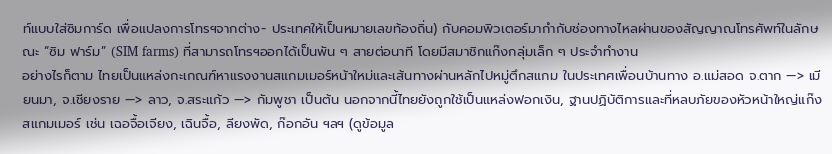ท์แบบใส่ซิมการ์ด เพื่อแปลงการโทรฯจากต่าง- ประเทศให้เป็นหมายเลขท้องถิ่น) กับคอมพิวเตอร์มากำกับช่องทางไหลผ่านของสัญญาณโทรศัพท์ในลักษณะ “ซิม ฟาร์ม” (SIM farms) ที่สามารถโทรฯออกได้เป็นพัน ๆ สายต่อนาที โดยมีสมาชิกแก๊งกลุ่มเล็ก ๆ ประจำทำงาน
อย่างไรก็ตาม ไทยเป็นแหล่งกะเกณฑ์หาแรงงานสแกมเมอร์หน้าใหม่และเส้นทางผ่านหลักไปหมู่ตึกสแกม ในประเทศเพื่อนบ้านทาง อ.แม่สอด จ.ตาก —> เมียนมา, จ.เชียงราย —> ลาว, จ.สระแก้ว —> กัมพูชา เป็นต้น นอกจากนี้ไทยยังถูกใช้เป็นแหล่งฟอกเงิน, ฐานปฏิบัติการและที่หลบภัยของหัวหน้าใหญ่แก๊งสแกมเมอร์ เช่น เฉอจื้อเจียง, เฉินจื้อ, ลียงพัด, ก๊อกอัน ฯลฯ (ดูข้อมูล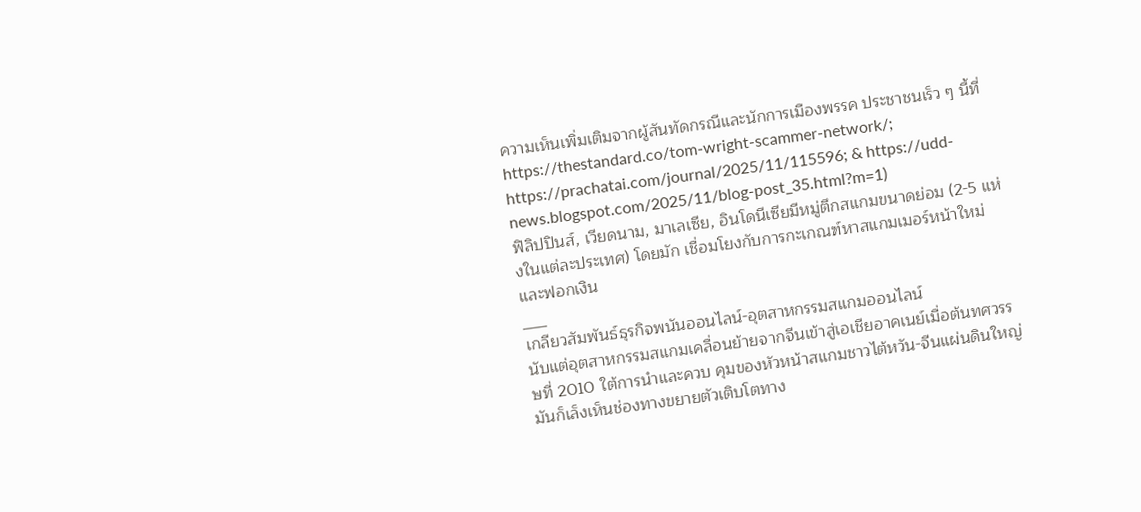ความเห็นเพิ่มเติมจากผู้สันทัดกรณีและนักการเมืองพรรค ประชาชนเร็ว ๆ นี้ที่ https://thestandard.co/tom-wright-scammer-network/; https://prachatai.com/journal/2025/11/115596; & https://udd-news.blogspot.com/2025/11/blog-post_35.html?m=1)
ฟิลิปปินส์, เวียดนาม, มาเลเซีย, อินโดนีเซียมีหมู่ตึกสแกมขนาดย่อม (2-5 แห่งในแต่ละประเทศ) โดยมัก เชื่อมโยงกับการกะเกณฑ์หาสแกมเมอร์หน้าใหม่และฟอกเงิน
___
เกลียวสัมพันธ์ธุรกิจพนันออนไลน์-อุตสาหกรรมสแกมออนไลน์
นับแต่อุตสาหกรรมสแกมเคลื่อนย้ายจากจีนเข้าสู่เอเชียอาคเนย์เมื่อต้นทศวรรษที่ 2010 ใต้การนำและควบ คุมของหัวหน้าสแกมชาวไต้หวัน-จีนแผ่นดินใหญ่ มันก็เล็งเห็นช่องทางขยายตัวเติบโตทาง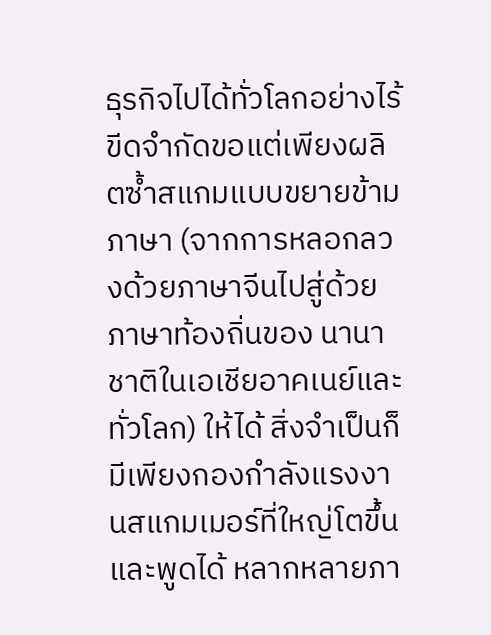ธุรกิจไปได้ทั่วโลกอย่างไร้ ขีดจำกัดขอแต่เพียงผลิตซ้ำสแกมแบบขยายข้ามภาษา (จากการหลอกลวงด้วยภาษาจีนไปสู่ด้วยภาษาท้องถิ่นของ นานาชาติในเอเชียอาคเนย์และทั่วโลก) ให้ได้ สิ่งจำเป็นก็มีเพียงกองกำลังแรงงานสแกมเมอร์ที่ใหญ่โตขึ้นและพูดได้ หลากหลายภา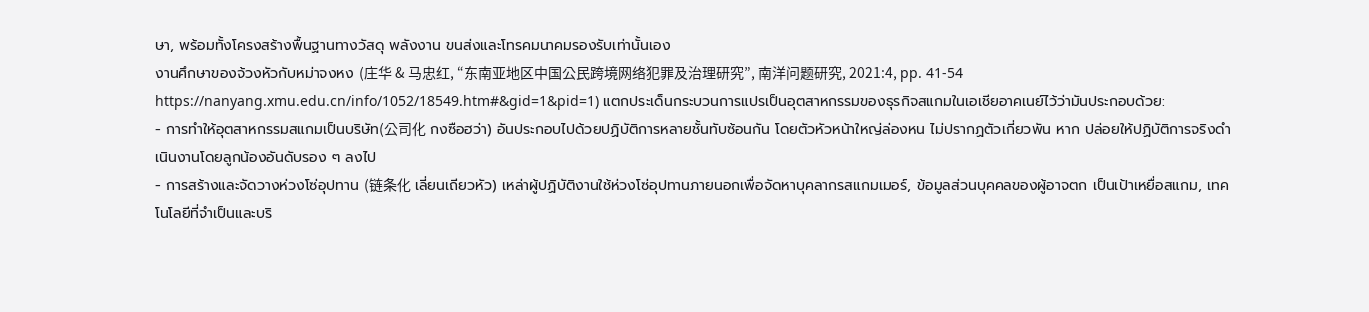ษา, พร้อมทั้งโครงสร้างพื้นฐานทางวัสดุ พลังงาน ขนส่งและโทรคมนาคมรองรับเท่านั้นเอง
งานศึกษาของจ้วงหัวกับหม่าจงหง (庄华 & 马忠红, “东南亚地区中国公民跨境网络犯罪及治理研究”, 南洋问题研究, 2021:4, pp. 41-54 https://nanyang.xmu.edu.cn/info/1052/18549.htm#&gid=1&pid=1) แตกประเด็นกระบวนการแปรเป็นอุตสาหกรรมของธุรกิจสแกมในเอเชียอาคเนย์ไว้ว่ามันประกอบด้วย:
- การทำให้อุตสาหกรรมสแกมเป็นบริษัท(公司化 กงซือฮว่า) อันประกอบไปด้วยปฏิบัติการหลายชั้นทับซ้อนกัน โดยตัวหัวหน้าใหญ่ล่องหน ไม่ปรากฏตัวเกี่ยวพัน หาก ปล่อยให้ปฏิบัติการจริงดำเนินงานโดยลูกน้องอันดับรอง ๆ ลงไป
- การสร้างและจัดวางห่วงโซ่อุปทาน (链条化 เลี่ยนเถียวหัว) เหล่าผู้ปฏิบัติงานใช้ห่วงโซ่อุปทานภายนอกเพื่อจัดหาบุคลากรสแกมเมอร์, ข้อมูลส่วนบุคคลของผู้อาจตก เป็นเป้าเหยื่อสแกม, เทคโนโลยีที่จำเป็นและบริ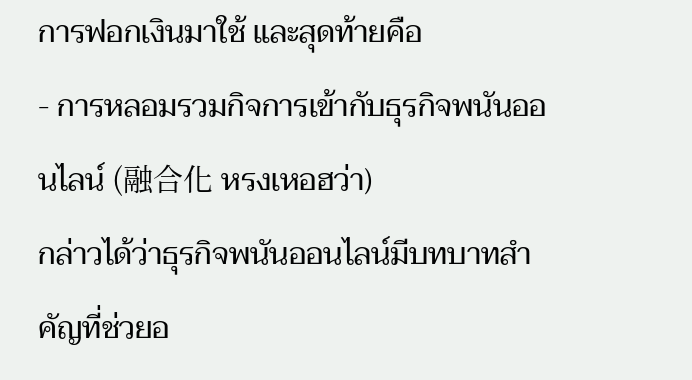การฟอกเงินมาใช้ และสุดท้ายคือ
- การหลอมรวมกิจการเข้ากับธุรกิจพนันออนไลน์ (融合化 หรงเหอฮว่า)
กล่าวได้ว่าธุรกิจพนันออนไลน์มีบทบาทสำคัญที่ช่วยอ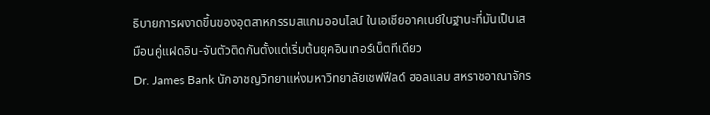ธิบายการผงาดขึ้นของอุตสาหกรรมสแกมออนไลน์ ในเอเชียอาคเนย์ในฐานะที่มันเป็นเสมือนคู่แฝดอิน-จันตัวติดกันตั้งแต่เริ่มต้นยุคอินเทอร์เน็ตทีเดียว
Dr. James Bank นักอาชญวิทยาแห่งมหาวิทยาลัยเชฟฟีลด์ ฮอลแลม สหราชอาณาจักร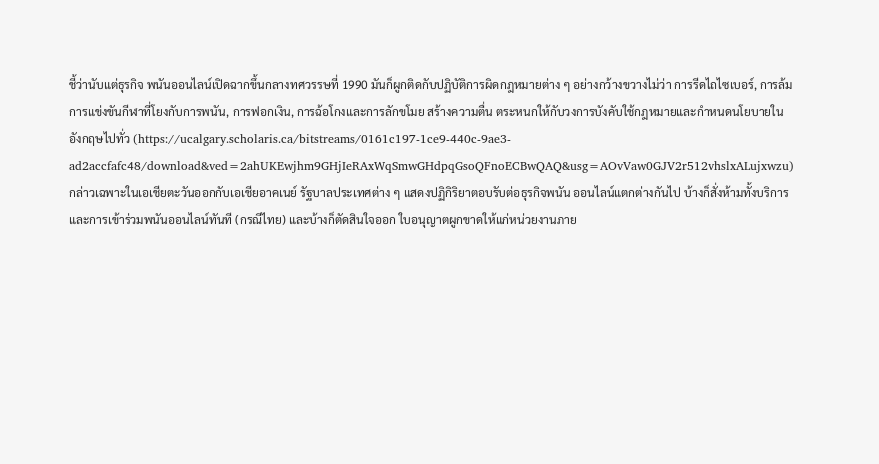ชี้ว่านับแต่ธุรกิจ พนันออนไลน์เปิดฉากขึ้นกลางทศวรรษที่ 1990 มันก็ผูกติดกับปฏิบัติการผิดกฎหมายต่าง ๆ อย่างกว้างขวางไม่ว่า การรีดไถไซเบอร์, การล้มการแข่งขันกีฬาที่โยงกับการพนัน, การฟอกเงิน, การฉ้อโกงและการลักขโมย สร้างความตื่น ตระหนกให้กับวงการบังคับใช้กฎหมายและกำหนดนโยบายในอังกฤษไปทั่ว (https://ucalgary.scholaris.ca/bitstreams/0161c197-1ce9-440c-9ae3-ad2accfafc48/download&ved=2ahUKEwjhm9GHjIeRAxWqSmwGHdpqGsoQFnoECBwQAQ&usg=AOvVaw0GJV2r512vhslxALujxwzu)
กล่าวเฉพาะในเอเชียตะวันออกกับเอเชียอาคเนย์ รัฐบาลประเทศต่าง ๆ แสดงปฏิกิริยาตอบรับต่อธุรกิจพนัน ออนไลน์แตกต่างกันไป บ้างก็สั่งห้ามทั้งบริการและการเข้าร่วมพนันออนไลน์ทันที (กรณีไทย) และบ้างก็ตัดสินใจออก ใบอนุญาตผูกขาดให้แก่หน่วยงานภาย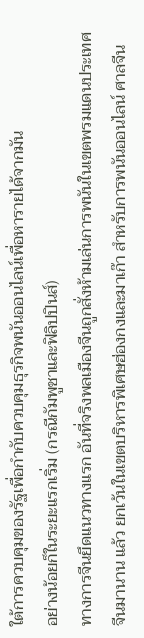ใต้การควบคุมของรัฐเพื่อกำกับควบคุมธุรกิจพนันออนไลน์เพื่อหารายได้จากมัน
อย่างน้อยก็ในระยะแรกเริ่ม (กรณีกัมพูชาและฟิลิปปินส์)
ทางการจีนยึดแนวทางแรก อันที่จริงพลเมืองจีนถูกสั่งห้ามเล่นการพนันในเขตพรมแดนประเทศจีนมานาน แล้ว ยกเว้นในเขตบริหารพิเศษฮ่องกงและมาเก๊า สำหรับการพนันออนไลน์ ศาลจีน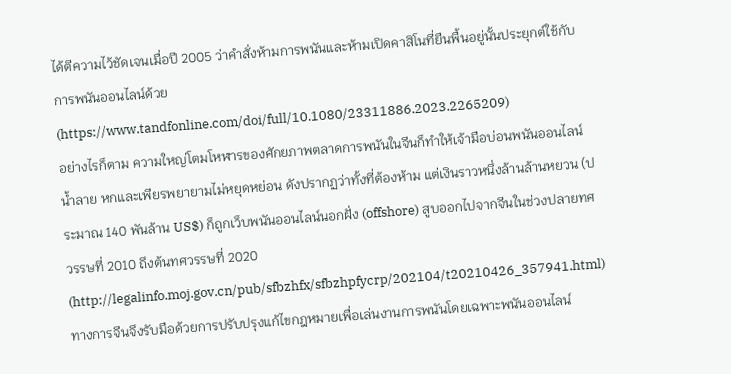ได้ตีความไว้ชัดเจนเมื่อปี 2005 ว่าคำสั่งห้ามการพนันและห้ามเปิดคาสิโนที่ยืนพื้นอยู่นั้นประยุกต์ใช้กับการพนันออนไลน์ด้วย (https://www.tandfonline.com/doi/full/10.1080/23311886.2023.2265209)
อย่างไรก็ตาม ความใหญ่โตมโหฬารของศักยภาพตลาดการพนันในจีนก็ทำให้เจ้ามือบ่อนพนันออนไลน์น้ำลาย หกและเพียรพยายามไม่หยุดหย่อน ดังปรากฏว่าทั้งที่ต้องห้าม แต่เงินราวหนึ่งล้านล้านหยวน (ประมาณ 140 พันล้าน US$) ก็ถูกเว็บพนันออนไลน์นอกฝั่ง (offshore) สูบออกไปจากจีนในช่วงปลายทศวรรษที่ 2010 ถึงต้นทศวรรษที่ 2020 (http://legalinfo.moj.gov.cn/pub/sfbzhfx/sfbzhpfycrp/202104/t20210426_357941.html)
ทางการจีนจึงรับมือด้วยการปรับปรุงแก้ไขกฎหมายเพื่อเล่นงานการพนันโดยเฉพาะพนันออนไลน์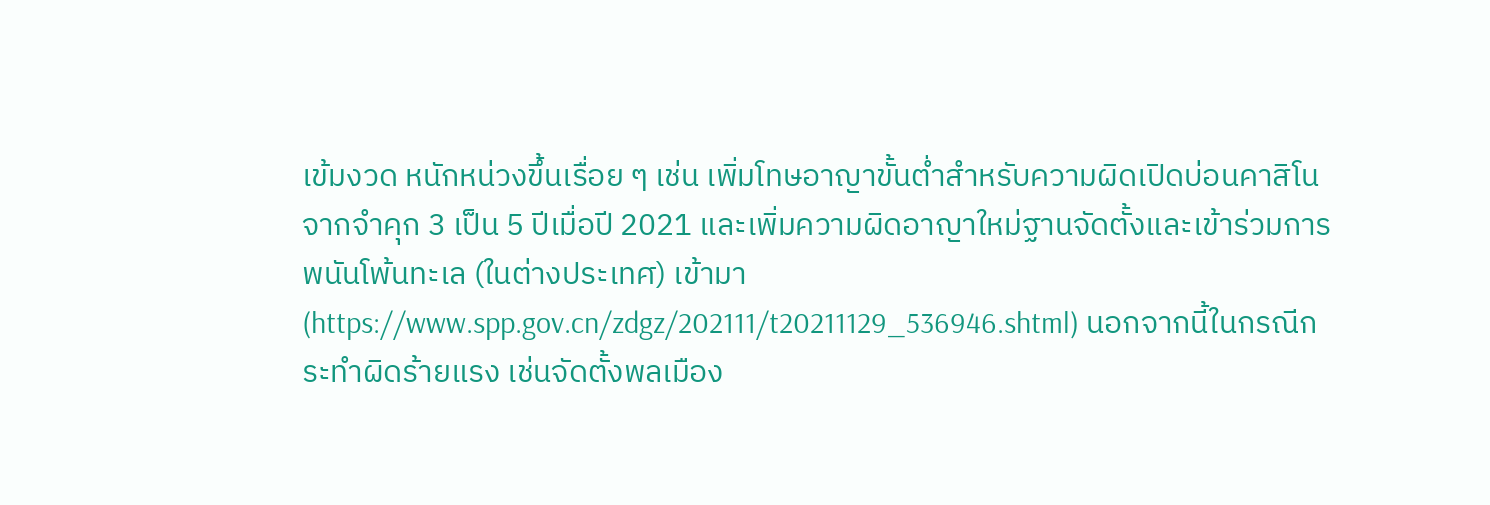เข้มงวด หนักหน่วงขึ้นเรื่อย ๆ เช่น เพิ่มโทษอาญาขั้นต่ำสำหรับความผิดเปิดบ่อนคาสิโนจากจำคุก 3 เป็น 5 ปีเมื่อปี 2021 และเพิ่มความผิดอาญาใหม่ฐานจัดตั้งและเข้าร่วมการพนันโพ้นทะเล (ในต่างประเทศ) เข้ามา (https://www.spp.gov.cn/zdgz/202111/t20211129_536946.shtml) นอกจากนี้ในกรณีกระทำผิดร้ายแรง เช่นจัดตั้งพลเมือง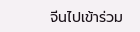จีนไปเข้าร่วม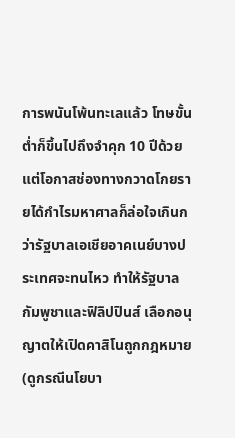การพนันโพ้นทะเลแล้ว โทษขั้นต่ำก็ขึ้นไปถึงจำคุก 10 ปีด้วย
แต่โอกาสช่องทางกวาดโกยรายได้กำไรมหาศาลก็ล่อใจเกินกว่ารัฐบาลเอเชียอาคเนย์บางประเทศจะทนไหว ทำให้รัฐบาลกัมพูชาและฟิลิปปินส์ เลือกอนุญาตให้เปิดคาสิโนถูกกฎหมาย (ดูกรณีนโยบา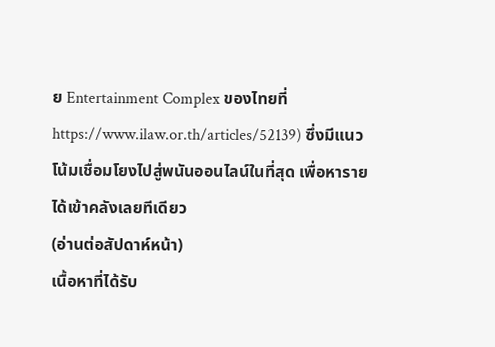ย Entertainment Complex ของไทยที่ https://www.ilaw.or.th/articles/52139) ซึ่งมีแนวโน้มเชื่อมโยงไปสู่พนันออนไลน์ในที่สุด เพื่อหารายได้เข้าคลังเลยทีเดียว
(อ่านต่อสัปดาห์หน้า)
เนื้อหาที่ได้รับ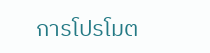การโปรโมต